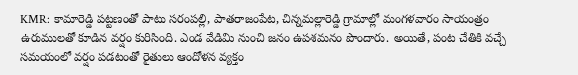KMR: కామారెడ్డి పట్టణంతో పాటు సరంపల్లి, పాతరాజంపేట, చిన్నమల్లారెడ్డి గ్రామాల్లో మంగళవారం సాయంత్రం ఉరుములతో కూడిన వర్షం కురిసింది. ఎండ వేడిమి నుంచి జనం ఉపశమనం పొందారు. అయితే, పంట చేతికి వచ్చే సమయంలో వర్షం పడటంతో రైతులు ఆందోళన వ్యక్తం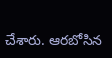చేశారు. ఆరబోసిన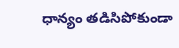ధాన్యం తడిసిపోకుండా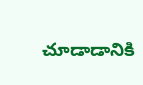చూడాడానికి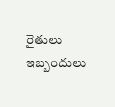రైతులు ఇబ్బందులు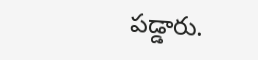పడ్డారు.